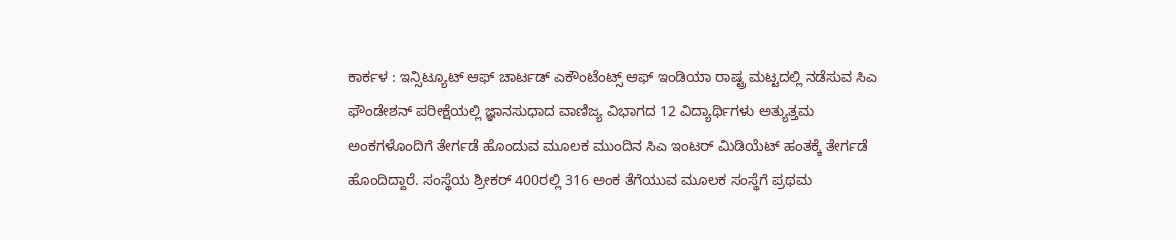ಕಾರ್ಕಳ : ಇನ್ಸಿಟ್ಯೂಟ್ ಆಫ್ ಚಾರ್ಟಡ್ ಎಕೌಂಟೆಂಟ್ಸ್ ಆಫ್ ಇಂಡಿಯಾ ರಾಷ್ಟ್ರ ಮಟ್ಟದಲ್ಲಿ ನಡೆಸುವ ಸಿಎ ಫೌಂಡೇಶನ್ ಪರೀಕ್ಷೆಯಲ್ಲಿ ಜ್ಞಾನಸುಧಾದ ವಾಣಿಜ್ಯ ವಿಭಾಗದ 12 ವಿದ್ಯಾರ್ಥಿಗಳು ಅತ್ಯುತ್ತಮ ಅಂಕಗಳೊಂದಿಗೆ ತೇರ್ಗಡೆ ಹೊಂದುವ ಮೂಲಕ ಮುಂದಿನ ಸಿಎ ಇಂಟರ್ ಮಿಡಿಯೆಟ್ ಹಂತಕ್ಕೆ ತೇರ್ಗಡೆ ಹೊಂದಿದ್ದಾರೆ. ಸಂಸ್ಥೆಯ ಶ್ರೀಕರ್ 400ರಲ್ಲಿ 316 ಅಂಕ ತೆಗೆಯುವ ಮೂಲಕ ಸಂಸ್ಥೆಗೆ ಪ್ರಥಮ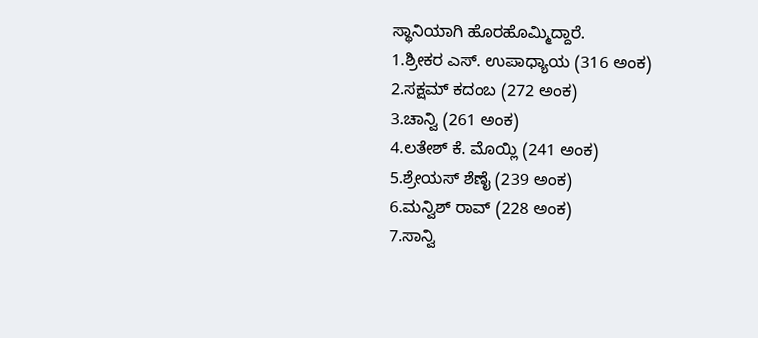ಸ್ಥಾನಿಯಾಗಿ ಹೊರಹೊಮ್ಮಿದ್ದಾರೆ.
1.ಶ್ರೀಕರ ಎಸ್. ಉಪಾಧ್ಯಾಯ (316 ಅಂಕ)
2.ಸಕ್ಷಮ್ ಕದಂಬ (272 ಅಂಕ)
3.ಚಾನ್ವಿ (261 ಅಂಕ)
4.ಲತೇಶ್ ಕೆ. ಮೊಯ್ಲಿ (241 ಅಂಕ)
5.ಶ್ರೇಯಸ್ ಶೆಣೈ (239 ಅಂಕ)
6.ಮನ್ವಿಶ್ ರಾವ್ (228 ಅಂಕ)
7.ಸಾನ್ವಿ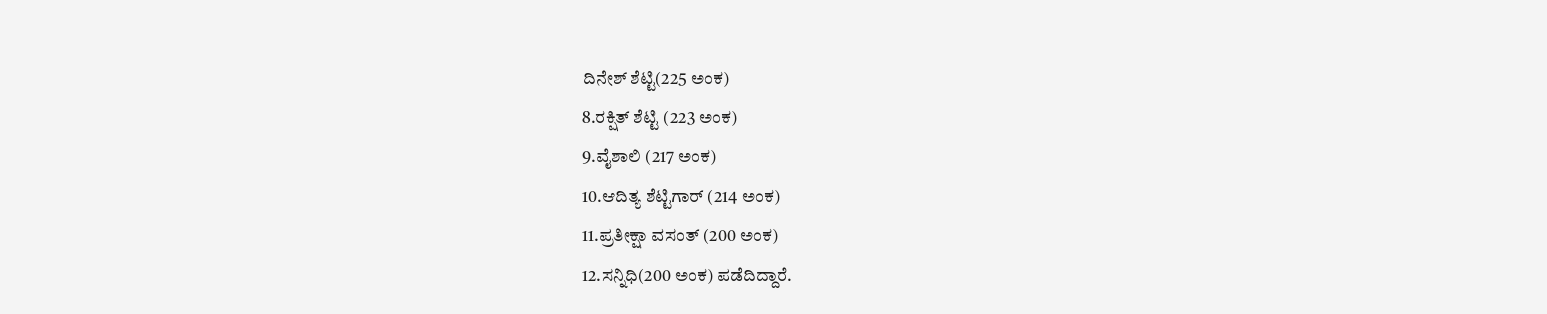ದಿನೇಶ್ ಶೆಟ್ಟಿ(225 ಅಂಕ)
8.ರಕ್ಷಿತ್ ಶೆಟ್ಟಿ (223 ಅಂಕ)
9.ವೈಶಾಲಿ (217 ಅಂಕ)
10.ಆದಿತ್ಯ ಶೆಟ್ಟಿಗಾರ್ (214 ಅಂಕ)
11.ಪ್ರತೀಕ್ಷಾ ವಸಂತ್ (200 ಅಂಕ)
12.ಸನ್ನಿಧಿ(200 ಅಂಕ) ಪಡೆದಿದ್ದಾರೆ.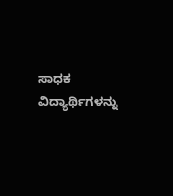ಸಾಧಕ ವಿದ್ಯಾರ್ಥಿಗಳನ್ನು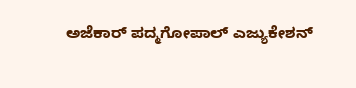ಅಜೆಕಾರ್ ಪದ್ಮಗೋಪಾಲ್ ಎಜ್ಯುಕೇಶನ್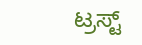ಟ್ರಸ್ಟ್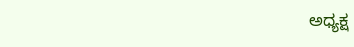ಅಧ್ಯಕ್ಷ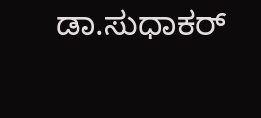ಡಾ.ಸುಧಾಕರ್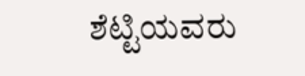ಶೆಟ್ಟಿಯವರು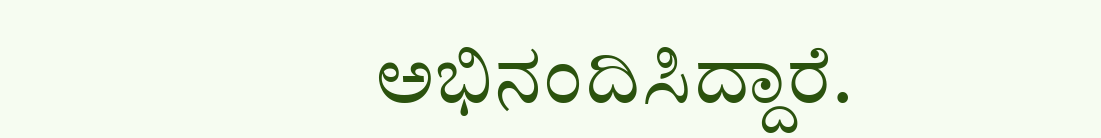ಅಭಿನಂದಿಸಿದ್ದಾರೆ.